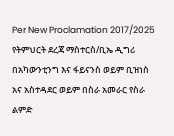Per New Proclamation 2017/2025
የትምህርት ደረጃ ማስተርስ/ቢኤ ዲግሪ በአካውንቲንግ እና ፋይናንስ ወይም ቢዝነስ አና አስተዳደር ወይም በስራ አመራር የስራ ልምድ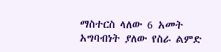ማስተርስ ላለው 6 አመት አግባብነት ያለው የስራ ልምድ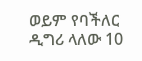ወይም የባችለር ዲግሪ ላለው 10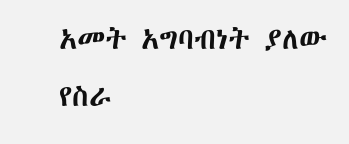አመት አግባብነት ያለው የስራ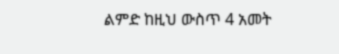ልምድ ከዚህ ውስጥ 4 አመት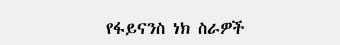የፋይናንስ ነክ ስራዎች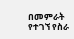በመምራት የተገኘ የስራ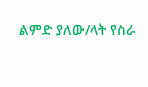ልምድ ያለው/ላት የስራ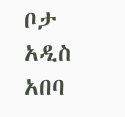ቦታ አዲስ አበባ